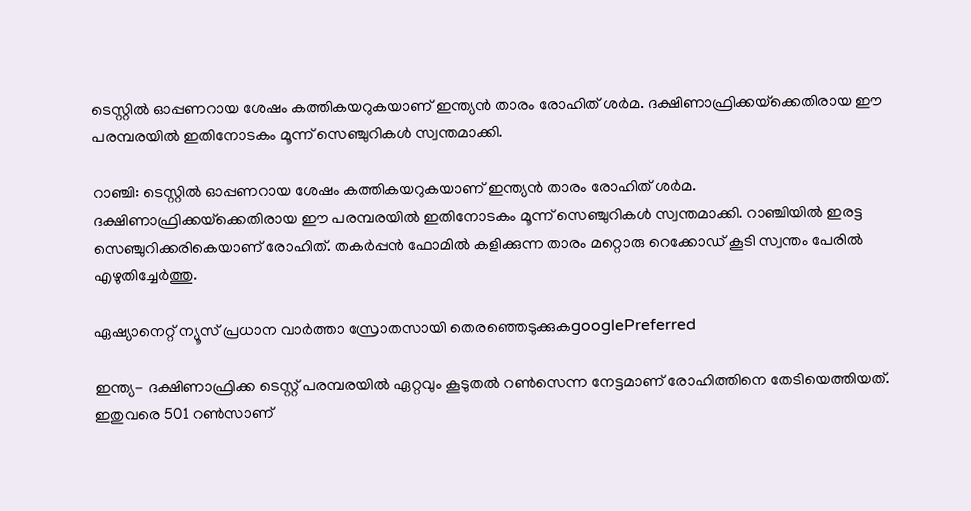ടെസ്റ്റില്‍ ഓപ്പണറായ ശേഷം കത്തികയറുകയാണ് ഇന്ത്യന്‍ താരം രോഹിത് ശര്‍മ. ദക്ഷിണാഫ്രിക്കയ്‌ക്കെതിരായ ഈ പരമ്പരയില്‍ ഇതിനോടകം മൂന്ന് സെഞ്ചുറികള്‍ സ്വന്തമാക്കി.

റാഞ്ചി: ടെസ്റ്റില്‍ ഓപ്പണറായ ശേഷം കത്തികയറുകയാണ് ഇന്ത്യന്‍ താരം രോഹിത് ശര്‍മ. ദക്ഷിണാഫ്രിക്കയ്‌ക്കെതിരായ ഈ പരമ്പരയില്‍ ഇതിനോടകം മൂന്ന് സെഞ്ചുറികള്‍ സ്വന്തമാക്കി. റാഞ്ചിയില്‍ ഇരട്ട സെഞ്ചുറിക്കരികെയാണ് രോഹിത്. തകര്‍പ്പന്‍ ഫോമില്‍ കളിക്കുന്ന താരം മറ്റൊരു റെക്കോഡ് കൂടി സ്വന്തം പേരില്‍ എഴുതിച്ചേര്‍ത്തു.

ഏഷ്യാനെറ്റ് ന്യൂസ് പ്രധാന വാർത്താ സ്രോതസായി തെരഞ്ഞെടുക്കുകgooglePreferred

ഇന്ത്യ- ദക്ഷിണാഫ്രിക്ക ടെസ്റ്റ് പരമ്പരയില്‍ ഏറ്റവും കൂടുതല്‍ റണ്‍സെന്ന നേട്ടമാണ് രോഹിത്തിനെ തേടിയെത്തിയത്. ഇതുവരെ 501 റണ്‍സാണ്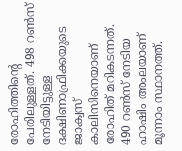രോഹിത്തിന്റെ പേരിലുള്ളത്. 498 റണ്‍സ് നേടിയിട്ടുള്ള ദക്ഷിണാഫ്രിക്കയുടെ ജാക്വസ് കാലിസിനെയാണ് രോഹിത് മറികടന്നത്. 490 റണ്‍സ് നേടിയ ഹാഷിം അംലയാണ് മൂന്നാം സ്ഥാനത്ത്.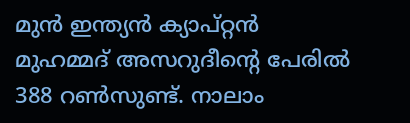മുന്‍ ഇന്ത്യന്‍ ക്യാപ്റ്റന്‍ മുഹമ്മദ് അസറുദീന്റെ പേരില്‍ 388 റണ്‍സുണ്ട്. നാലാം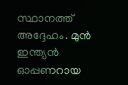സ്ഥാനത്ത് അദ്ദേഹം. മുന്‍ ഇന്ത്യന്‍ ഓപ്പണറായ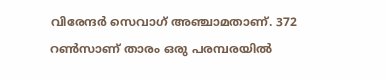വിരേന്ദര്‍ സെവാഗ് അഞ്ചാമതാണ്. 372 റണ്‍സാണ് താരം ഒരു പരമ്പരയില്‍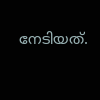നേടിയത്.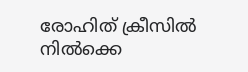രോഹിത് ക്രീസില്‍ നില്‍ക്കെ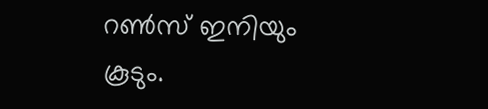റണ്‍സ് ഇനിയും കൂടും.